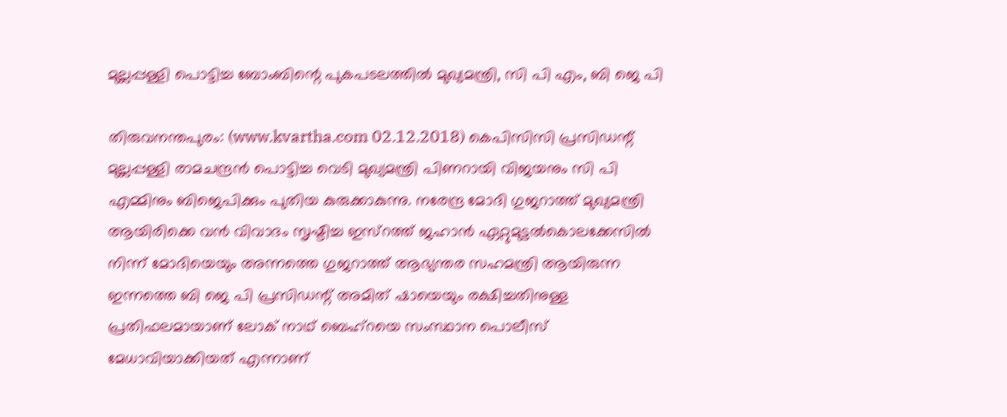മുല്ലപ്പള്ളി പൊട്ടിച്ച ബോംബിന്റെ പുകപടലത്തില്‍ മുഖ്യമന്ത്രി, സി പി എം, ബി ജെ പി

തിരുവനന്തപുരം: (www.kvartha.com 02.12.2018) കെപിസിസി പ്രസിഡന്റ് മുല്ലപ്പള്ളി രാമചന്ദ്രന്‍ പൊട്ടിച്ച വെടി മുഖ്യമന്ത്രി പിണറായി വിജയനും സി പി എമ്മിനും ബിജെപിക്കും പുതിയ കുരുക്കാകുന്നു. നരേന്ദ്ര മോദി ഗുജറാത്ത് മുഖ്യമന്ത്രി ആയിരിക്കെ വന്‍ വിവാദം സൃഷ്ടിച്ച ഇസ്‌റത്ത് ജഹാന്‍ ഏറ്റുമുട്ടല്‍കൊലക്കേസില്‍ നിന്ന് മോദിയെയും അന്നത്തെ ഗുജറാത്ത് ആഭ്യന്തര സഹമന്ത്രി ആയിരുന്ന ഇന്നത്തെ ബി ജെ പി പ്രസിഡന്റ് അമിത് ഷായെയും രക്ഷിച്ചതിനുള്ള പ്രതിഫലമായാണ് ലോക് നാഥ് ബെഹ്‌റയെ സംസ്ഥാന പൊലീസ് മേധാവിയാക്കിയത് എന്നാണ്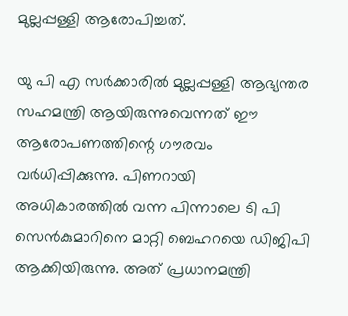മുല്ലപ്പള്ളി ആരോപിച്ചത്.

യു പി എ സര്‍ക്കാരില്‍ മുല്ലപ്പള്ളി ആഭ്യന്തര സഹമന്ത്രി ആയിരുന്നുവെന്നത് ഈ ആരോപണത്തിന്റെ ഗൗരവം വര്‍ധിപ്പിക്കുന്നു. പിണറായി അധികാരത്തില്‍ വന്ന പിന്നാലെ ടി പി സെന്‍കുമാറിനെ മാറ്റി ബെഹറയെ ഡിജിപി ആക്കിയിരുന്നു. അത് പ്രധാനമന്ത്രി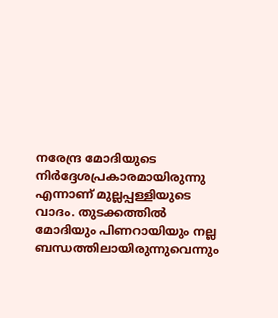നരേന്ദ്ര മോദിയുടെ നിര്‍ദ്ദേശപ്രകാരമായിരുന്നു എന്നാണ് മുല്ലപ്പള്ളിയുടെ വാദം. തുടക്കത്തില്‍ മോദിയും പിണറായിയും നല്ല ബന്ധത്തിലായിരുന്നുവെന്നും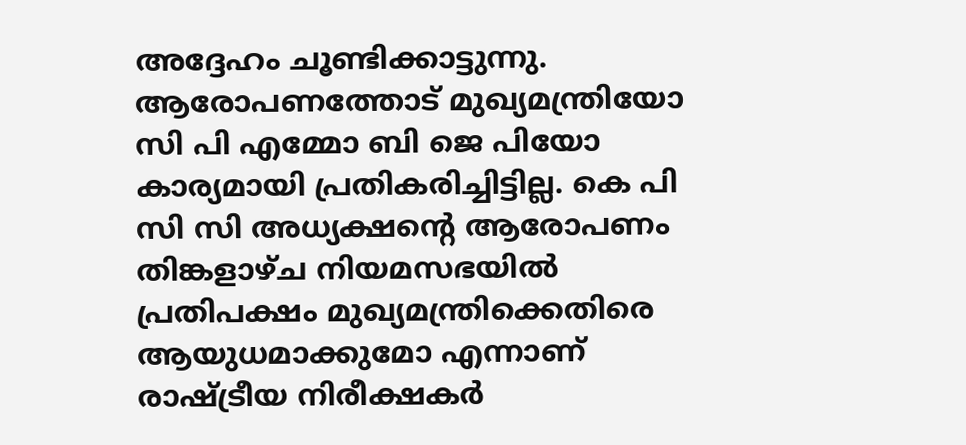അദ്ദേഹം ചൂണ്ടിക്കാട്ടുന്നു. ആരോപണത്തോട് മുഖ്യമന്ത്രിയോ സി പി എമ്മോ ബി ജെ പിയോ കാര്യമായി പ്രതികരിച്ചിട്ടില്ല. കെ പി സി സി അധ്യക്ഷന്റെ ആരോപണം തിങ്കളാഴ്ച നിയമസഭയില്‍ പ്രതിപക്ഷം മുഖ്യമന്ത്രിക്കെതിരെ ആയുധമാക്കുമോ എന്നാണ് രാഷ്ട്രീയ നിരീക്ഷകര്‍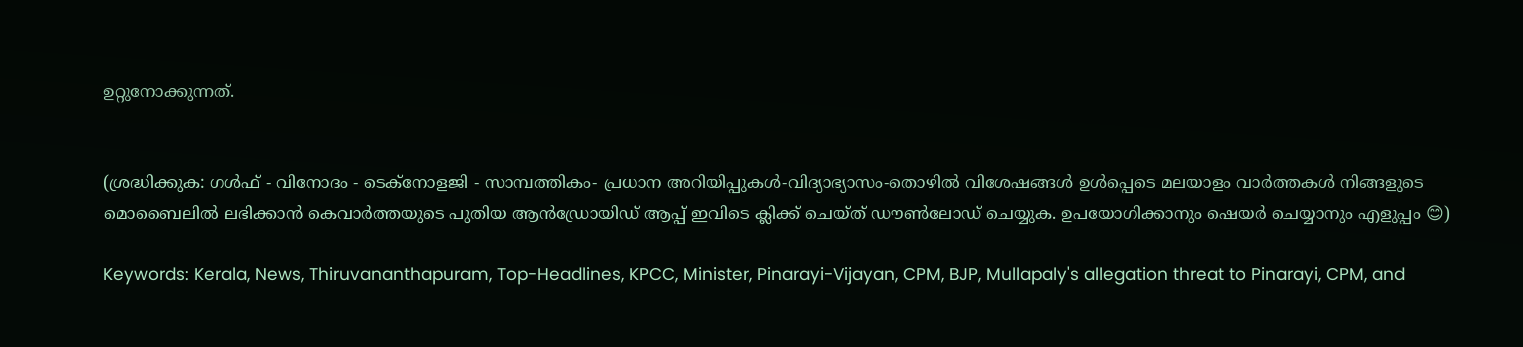ഉറ്റുനോക്കുന്നത്.


(ശ്രദ്ധിക്കുക: ഗൾഫ് - വിനോദം - ടെക്നോളജി - സാമ്പത്തികം- പ്രധാന അറിയിപ്പുകൾ-വിദ്യാഭ്യാസം-തൊഴിൽ വിശേഷങ്ങൾ ഉൾപ്പെടെ മലയാളം വാർത്തകൾ നിങ്ങളുടെ മൊബൈലിൽ ലഭിക്കാൻ കെവാർത്തയുടെ പുതിയ ആൻഡ്രോയിഡ് ആപ്പ് ഇവിടെ ക്ലിക്ക് ചെയ്ത് ഡൗൺലോഡ് ചെയ്യുക. ഉപയോഗിക്കാനും ഷെയർ ചെയ്യാനും എളുപ്പം 😊)

Keywords: Kerala, News, Thiruvananthapuram, Top-Headlines, KPCC, Minister, Pinarayi-Vijayan, CPM, BJP, Mullapaly's allegation threat to Pinarayi, CPM, and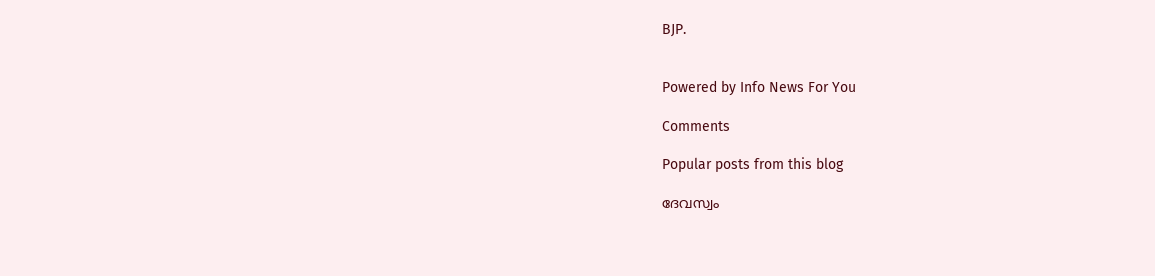BJP.


Powered by Info News For You

Comments

Popular posts from this blog

ദേവസ്വം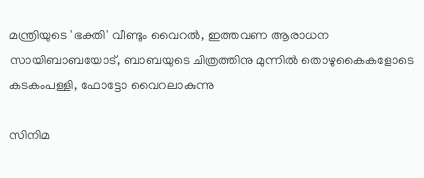മന്ത്രിയുടെ 'ഭക്തി' വീണ്ടും വൈറല്‍, ഇത്തവണ ആരാധന സായിബാബയോട്, ബാബയുടെ ചിത്രത്തിനു മുന്നില്‍ തൊഴുകൈകളോടെ കടകംപള്ളി, ഫോട്ടോ വൈറലാകുന്നു

സിനിമ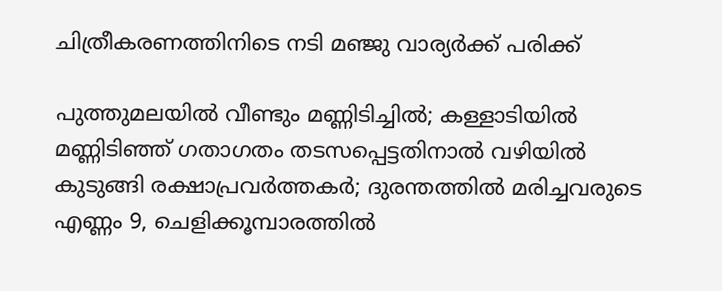ചിത്രീകരണത്തിനിടെ നടി മഞ്ജു വാര്യര്‍ക്ക് പരിക്ക്

പുത്തുമലയില്‍ വീണ്ടും മണ്ണിടിച്ചില്‍; കള്ളാടിയില്‍ മണ്ണിടിഞ്ഞ് ഗതാഗതം തടസപ്പെട്ടതിനാല്‍ വഴിയില്‍ കുടുങ്ങി രക്ഷാപ്രവര്‍ത്തകര്‍; ദുരന്തത്തില്‍ മരിച്ചവരുടെ എണ്ണം 9, ചെളിക്കൂമ്പാരത്തില്‍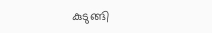കുടുങ്ങി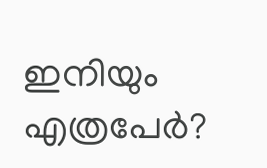ഇനിയും എത്രപേര്‍?